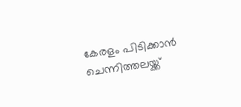കേരളം പിടിക്കാൻ ചെന്നിത്തലയ്ക്ക്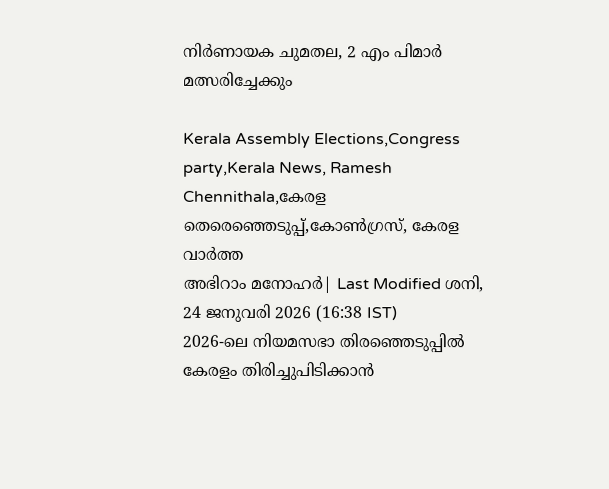നിർണായക ചുമതല, 2 എം പിമാർ മത്സരിച്ചേക്കും

Kerala Assembly Elections,Congress party,Kerala News, Ramesh Chennithala,കേരള തെരെഞ്ഞെടുപ്പ്,കോൺഗ്രസ്, കേരള വാർത്ത
അഭിറാം മനോഹർ| Last Modified ശനി, 24 ജനുവരി 2026 (16:38 IST)
2026-ലെ നിയമസഭാ തിരഞ്ഞെടുപ്പില്‍ കേരളം തിരിച്ചുപിടിക്കാന്‍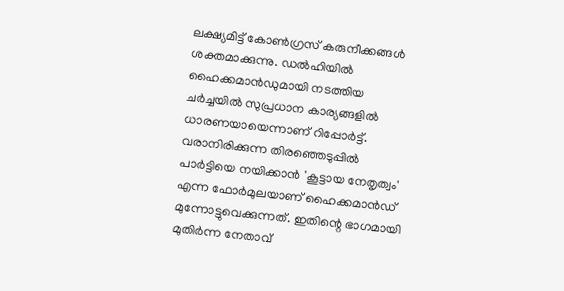ലക്ഷ്യമിട്ട് കോണ്‍ഗ്രസ് കരുനീക്കങ്ങള്‍ ശക്തമാക്കുന്നു. ഡല്‍ഹിയില്‍ ഹൈക്കമാന്‍ഡുമായി നടത്തിയ ചര്‍ച്ചയില്‍ സുപ്രധാന കാര്യങ്ങളില്‍ ധാരണയായെന്നാണ് റിപ്പോര്‍ട്ട്.
വരാനിരിക്കുന്ന തിരഞ്ഞെടുപ്പില്‍ പാര്‍ട്ടിയെ നയിക്കാന്‍ 'കൂട്ടായ നേതൃത്വം' എന്ന ഫോര്‍മുലയാണ് ഹൈക്കമാന്‍ഡ് മുന്നോട്ടുവെക്കുന്നത്. ഇതിന്റെ ഭാഗമായി മുതിര്‍ന്ന നേതാവ്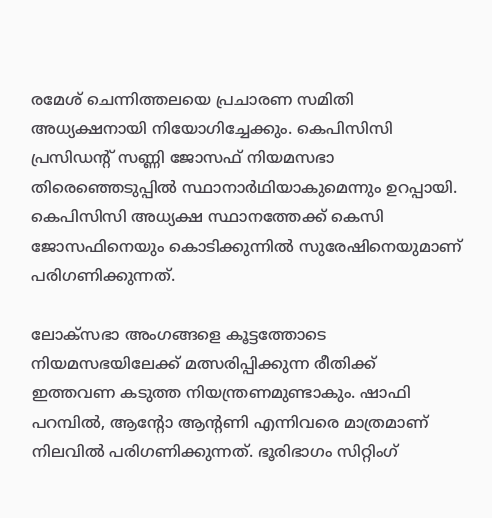രമേശ് ചെന്നിത്തലയെ പ്രചാരണ സമിതി അധ്യക്ഷനായി നിയോഗിച്ചേക്കും. കെപിസിസി പ്രസിഡന്റ് സണ്ണി ജോസഫ് നിയമസഭാ തിരെഞ്ഞെടുപ്പില്‍ സ്ഥാനാര്‍ഥിയാകുമെന്നും ഉറപ്പായി. കെപിസിസി അധ്യക്ഷ സ്ഥാനത്തേക്ക് കെസി ജോസഫിനെയും കൊടിക്കുന്നില്‍ സുരേഷിനെയുമാണ് പരിഗണിക്കുന്നത്.

ലോക്‌സഭാ അംഗങ്ങളെ കൂട്ടത്തോടെ നിയമസഭയിലേക്ക് മത്സരിപ്പിക്കുന്ന രീതിക്ക് ഇത്തവണ കടുത്ത നിയന്ത്രണമുണ്ടാകും. ഷാഫി പറമ്പില്‍, ആന്റോ ആന്റണി എന്നിവരെ മാത്രമാണ് നിലവില്‍ പരിഗണിക്കുന്നത്. ഭൂരിഭാഗം സിറ്റിംഗ്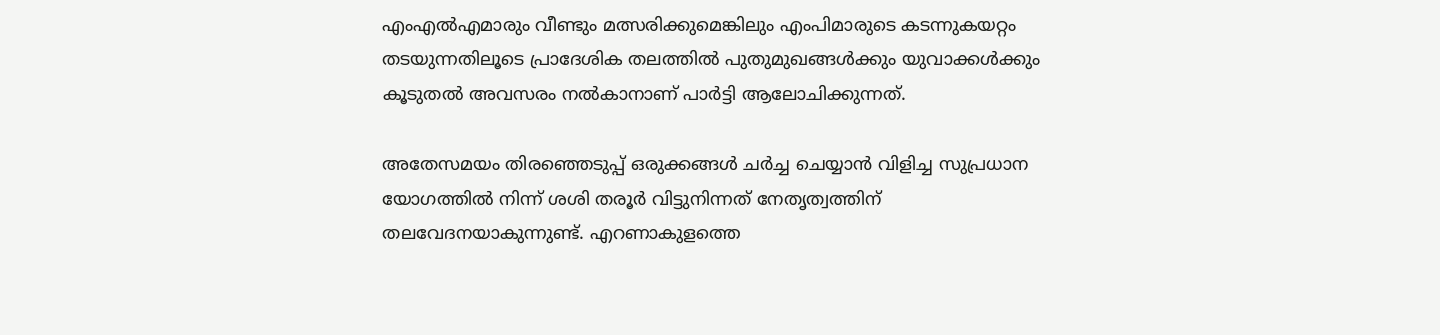എംഎല്‍എമാരും വീണ്ടും മത്സരിക്കുമെങ്കിലും എംപിമാരുടെ കടന്നുകയറ്റം തടയുന്നതിലൂടെ പ്രാദേശിക തലത്തില്‍ പുതുമുഖങ്ങള്‍ക്കും യുവാക്കള്‍ക്കും കൂടുതല്‍ അവസരം നല്‍കാനാണ് പാര്‍ട്ടി ആലോചിക്കുന്നത്.

അതേസമയം തിരഞ്ഞെടുപ്പ് ഒരുക്കങ്ങള്‍ ചര്‍ച്ച ചെയ്യാന്‍ വിളിച്ച സുപ്രധാന യോഗത്തില്‍ നിന്ന് ശശി തരൂര്‍ വിട്ടുനിന്നത് നേതൃത്വത്തിന് തലവേദനയാകുന്നുണ്ട്. എറണാകുളത്തെ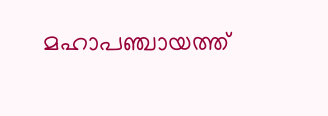മഹാപഞ്ചായത്ത്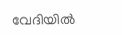വേദിയില്‍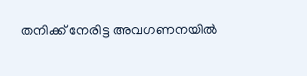തനിക്ക് നേരിട്ട അവഗണനയില്‍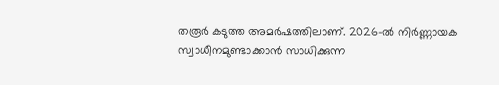തരൂര്‍ കടുത്ത അമര്‍ഷത്തിലാണ്. 2026-ല്‍ നിര്‍ണ്ണായക സ്വാധീനമുണ്ടാക്കാന്‍ സാധിക്കുന്ന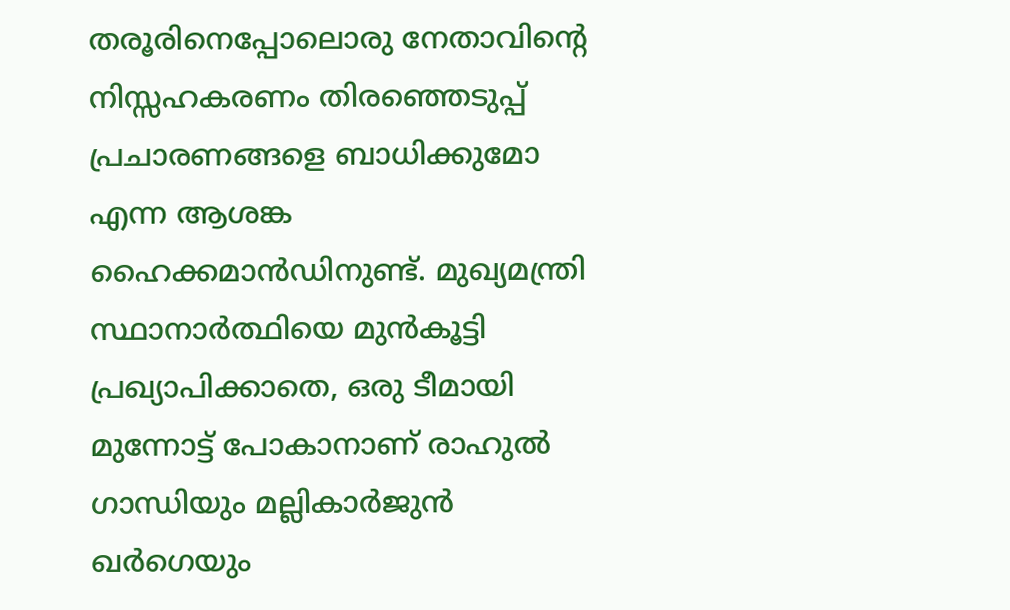തരൂരിനെപ്പോലൊരു നേതാവിന്റെ നിസ്സഹകരണം തിരഞ്ഞെടുപ്പ് പ്രചാരണങ്ങളെ ബാധിക്കുമോ എന്ന ആശങ്ക ഹൈക്കമാന്‍ഡിനുണ്ട്. മുഖ്യമന്ത്രി സ്ഥാനാര്‍ത്ഥിയെ മുന്‍കൂട്ടി പ്രഖ്യാപിക്കാതെ, ഒരു ടീമായി മുന്നോട്ട് പോകാനാണ് രാഹുല്‍ ഗാന്ധിയും മല്ലികാര്‍ജുന്‍ ഖര്‍ഗെയും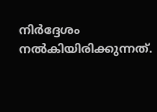നിര്‍ദ്ദേശം നല്‍കിയിരിക്കുന്നത്.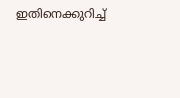ഇതിനെക്കുറിച്ച്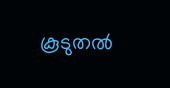കൂടുതല്‍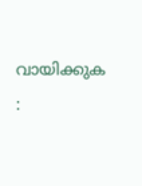വായിക്കുക :